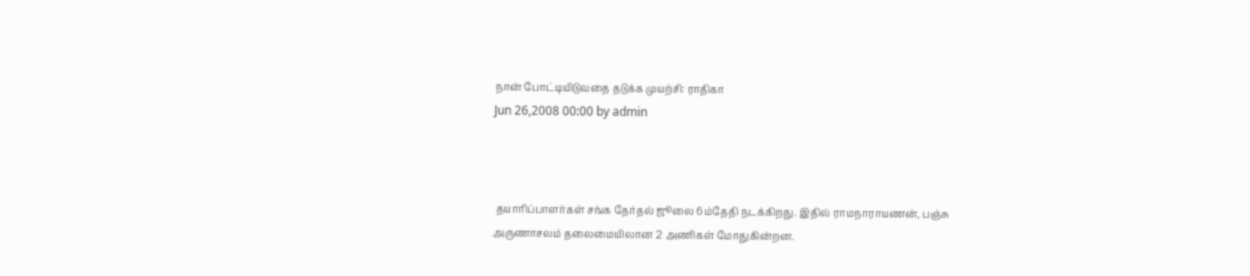நான் போட்டியிடுவதை தடுக்க முயற்சி: ராதிகா
Jun 26,2008 00:00 by admin



 தயாரிப்பாளர்கள் சங்க தேர்தல் ஜூலை 6ம்தேதி நடக்கிறது. இதில் ராமநாராயணன், பஞ்சு அருணாசலம் தலைமையிலான 2 அணிகள் மோதுகின்றன.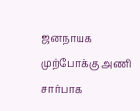ஜனநாயக முற்போக்கு அணி சார்பாக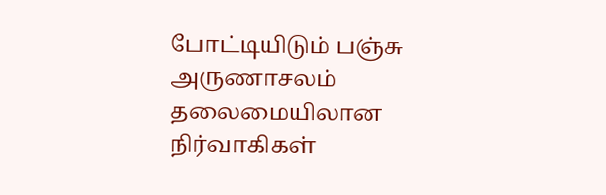போட்டியிடும் பஞ்சு அருணாசலம் தலைமையிலான நிர்வாகிகள்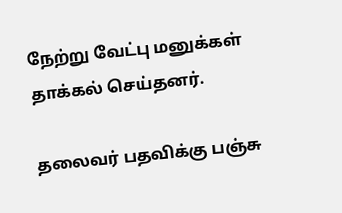நேற்று வேட்பு மனுக்கள் தாக்கல் செய்தனர்.

தலைவர் பதவிக்கு பஞ்சு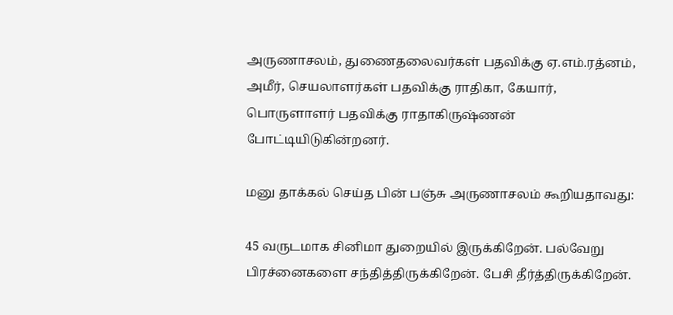அருணாசலம், துணைதலைவர்கள் பதவிக்கு ஏ.எம்.ரத்னம், அமீர், செயலாளர்கள் பதவிக்கு ராதிகா, கேயார், பொருளாளர் பதவிக்கு ராதாகிருஷ்ணன் போட்டியிடுகின்றனர்.

மனு தாக்கல் செய்த பின் பஞ்சு அருணாசலம் கூறியதாவது:

45 வருடமாக சினிமா துறையில் இருக்கிறேன். பல்வேறு பிரச்னைகளை சந்தித்திருக்கிறேன். பேசி தீர்த்திருக்கிறேன்.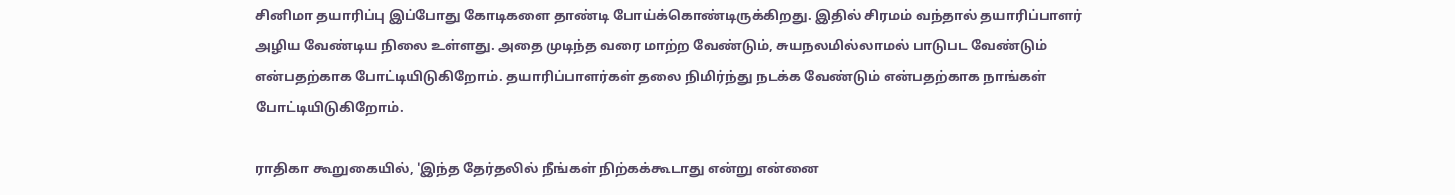சினிமா தயாரிப்பு இப்போது கோடிகளை தாண்டி போய்க்கொண்டிருக்கிறது. இதில் சிரமம் வந்தால் தயாரிப்பாளர் அழிய வேண்டிய நிலை உள்ளது. அதை முடிந்த வரை மாற்ற வேண்டும், சுயநலமில்லாமல் பாடுபட வேண்டும் என்பதற்காக போட்டியிடுகிறோம். தயாரிப்பாளர்கள் தலை நிமிர்ந்து நடக்க வேண்டும் என்பதற்காக நாங்கள் போட்டியிடுகிறோம்.

ராதிகா கூறுகையில், 'இந்த தேர்தலில் நீங்கள் நிற்கக்கூடாது என்று என்னை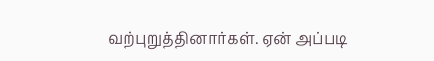வற்புறுத்தினார்கள். ஏன் அப்படி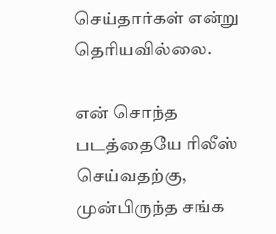செய்தார்கள் என்று தெரியவில்லை.

என் சொந்த படத்தையே ரிலீஸ் செய்வதற்கு, முன்பிருந்த சங்க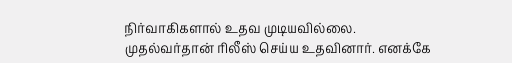நிர்வாகிகளால் உதவ முடியவில்லை. முதல்வர்தான் ரிலீஸ் செய்ய உதவினார். எனக்கே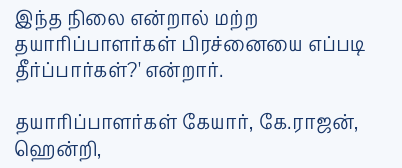இந்த நிலை என்றால் மற்ற தயாரிப்பாளர்கள் பிரச்னையை எப்படி தீர்ப்பார்கள்?' என்றார்.

தயாரிப்பாளர்கள் கேயார், கே.ராஜன், ஹென்றி,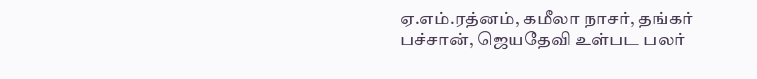ஏ.எம்.ரத்னம், கமீலா நாசர், தங்கர் பச்சான், ஜெயதேவி உள்பட பலர்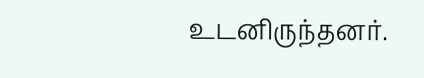உடனிருந்தனர்.